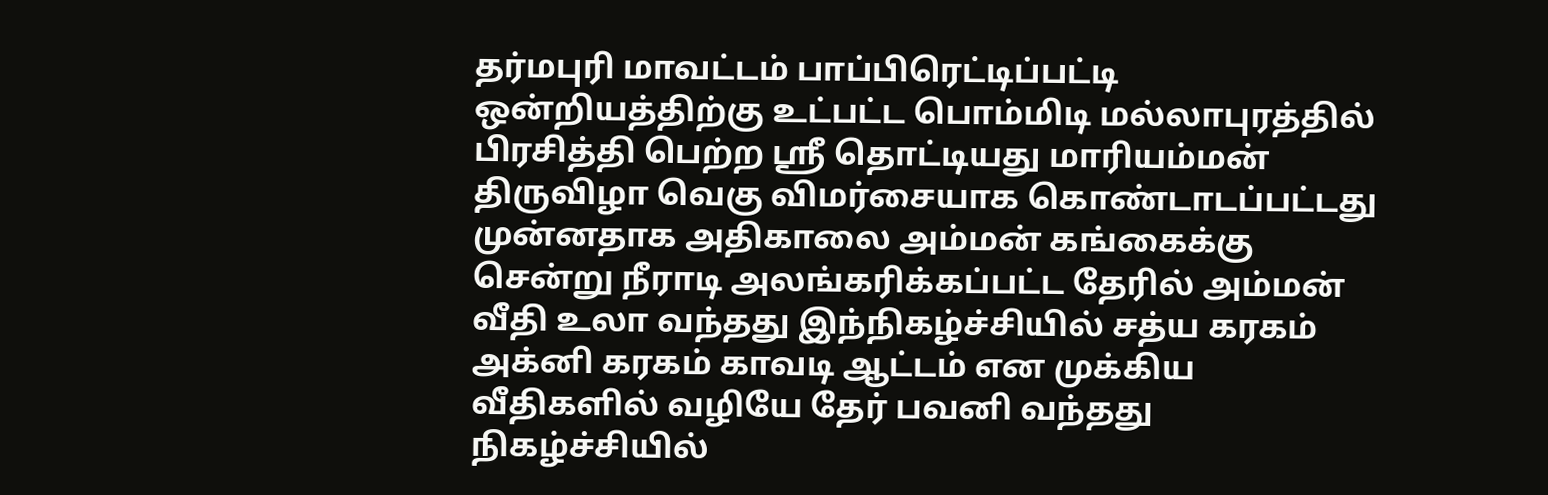தர்மபுரி மாவட்டம் பாப்பிரெட்டிப்பட்டி ஒன்றியத்திற்கு உட்பட்ட பொம்மிடி மல்லாபுரத்தில் பிரசித்தி பெற்ற ஸ்ரீ தொட்டியது மாரியம்மன் திருவிழா வெகு விமர்சையாக கொண்டாடப்பட்டது
முன்னதாக அதிகாலை அம்மன் கங்கைக்கு சென்று நீராடி அலங்கரிக்கப்பட்ட தேரில் அம்மன் வீதி உலா வந்தது இந்நிகழ்ச்சியில் சத்ய கரகம் அக்னி கரகம் காவடி ஆட்டம் என முக்கிய வீதிகளில் வழியே தேர் பவனி வந்தது நிகழ்ச்சியில்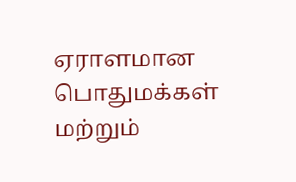ஏராளமான பொதுமக்கள் மற்றும்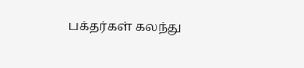பக்தர்கள் கலந்து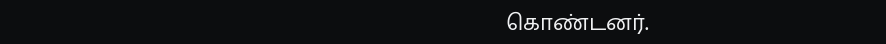கொண்டனர்.